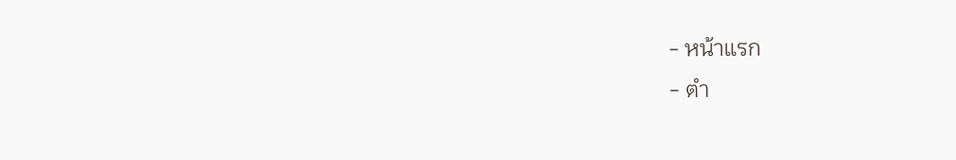- หน้าแรก
- ตำ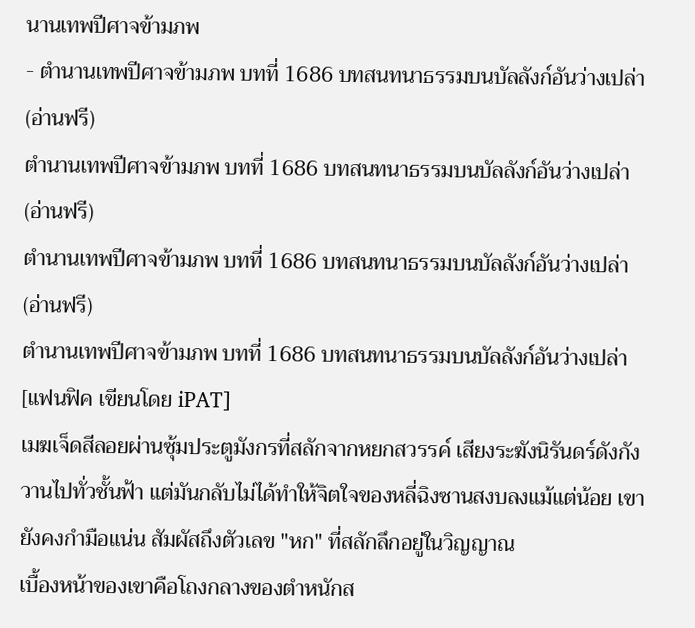นานเทพปีศาจข้ามภพ
- ตำนานเทพปีศาจข้ามภพ บทที่ 1686 บทสนทนาธรรมบนบัลลังก์อันว่างเปล่า (อ่านฟรี)
ตำนานเทพปีศาจข้ามภพ บทที่ 1686 บทสนทนาธรรมบนบัลลังก์อันว่างเปล่า (อ่านฟรี)
ตำนานเทพปีศาจข้ามภพ บทที่ 1686 บทสนทนาธรรมบนบัลลังก์อันว่างเปล่า (อ่านฟรี)
ตำนานเทพปีศาจข้ามภพ บทที่ 1686 บทสนทนาธรรมบนบัลลังก์อันว่างเปล่า
[แฟนฟิค เขียนโดย iPAT]
เมฆเจ็ดสีลอยผ่านซุ้มประตูมังกรที่สลักจากหยกสวรรค์ เสียงระฆังนิรันดร์ดังกังวานไปทั่วชั้นฟ้า แต่มันกลับไม่ได้ทำให้จิตใจของหลี่ฉิงซานสงบลงแม้แต่น้อย เขายังคงกำมือแน่น สัมผัสถึงตัวเลข "หก" ที่สลักลึกอยู่ในวิญญาณ
เบื้องหน้าของเขาคือโถงกลางของตำหนักส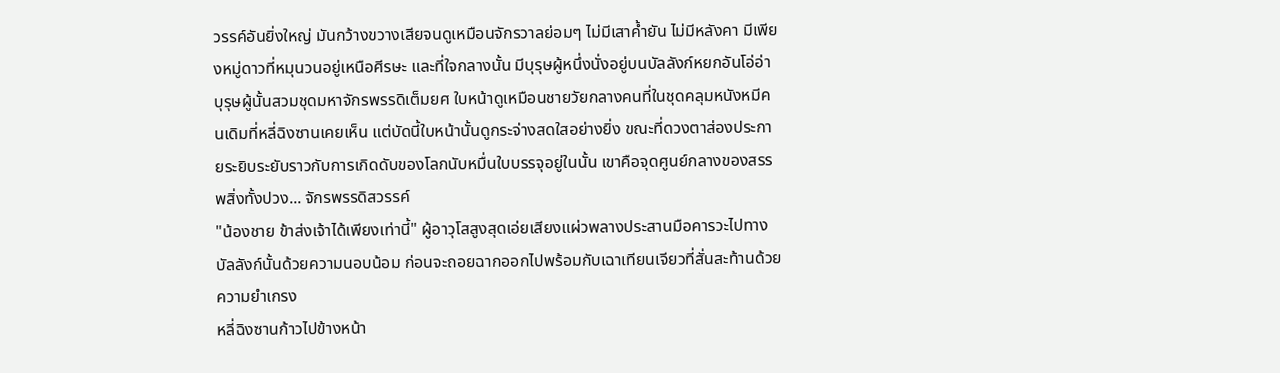วรรค์อันยิ่งใหญ่ มันกว้างขวางเสียจนดูเหมือนจักรวาลย่อมๆ ไม่มีเสาค้ำยัน ไม่มีหลังคา มีเพียงหมู่ดาวที่หมุนวนอยู่เหนือศีรษะ และที่ใจกลางนั้น มีบุรุษผู้หนึ่งนั่งอยู่บนบัลลังก์หยกอันโอ่อ่า
บุรุษผู้นั้นสวมชุดมหาจักรพรรดิเต็มยศ ใบหน้าดูเหมือนชายวัยกลางคนที่ในชุดคลุมหนังหมีคนเดิมที่หลี่ฉิงซานเคยเห็น แต่บัดนี้ใบหน้านั้นดูกระจ่างสดใสอย่างยิ่ง ขณะที่ดวงตาส่องประกายระยิบระยับราวกับการเกิดดับของโลกนับหมื่นใบบรรจุอยู่ในนั้น เขาคือจุดศูนย์กลางของสรรพสิ่งทั้งปวง... จักรพรรดิสวรรค์
"น้องชาย ข้าส่งเจ้าได้เพียงเท่านี้" ผู้อาวุโสสูงสุดเอ่ยเสียงแผ่วพลางประสานมือคารวะไปทางบัลลังก์นั้นด้วยความนอบน้อม ก่อนจะถอยฉากออกไปพร้อมกับเฉาเทียนเจียวที่สั่นสะท้านด้วยความยำเกรง
หลี่ฉิงซานก้าวไปข้างหน้า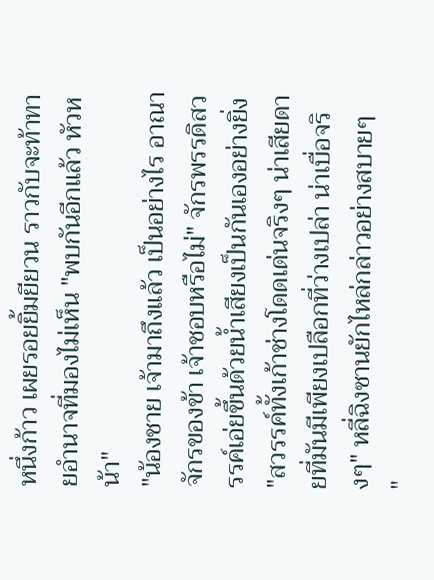หนึ่งก้าว เผยรอยยิ้มยียวน ราวกับจะท้าทายอำนาจที่มองไม่เห็น "พบกันอีกแล้ว หัวหน้า"
"น้องชาย เจ้ามาถึงแล้ว เป็นอย่างไร อาณาจักรของข้า เจ้าชอบหรือไม่" จักรพรรดิสวรรค์เอ่ยขึ้นด้วยน้ำเสียงเป็นกันเองอย่างยิ่ง
"สวรรค์ทั้งเก้าช่างโดดเด่นจริงๆ น่าเสียดายที่มันมีเพียงเปลือกที่ว่างเปล่า น่าเบื่อจริงๆ" หลี่ฉิงซานยักไหล่กล่าวอย่างสบายๆ
"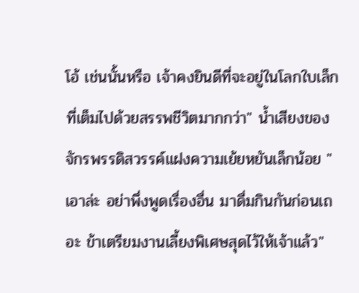โอ้ เช่นนั้นหรือ เจ้าคงยินดีที่จะอยู่ในโลกใบเล็กที่เต็มไปด้วยสรรพชีวิตมากกว่า" น้ำเสียงของจักรพรรดิสวรรค์แฝงความเย้ยหยันเล็กน้อย "เอาล่ะ อย่าพึ่งพูดเรื่องอื่น มาดื่มกินกันก่อนเถอะ ข้าเตรียมงานเลี้ยงพิเศษสุดไว้ให้เจ้าแล้ว"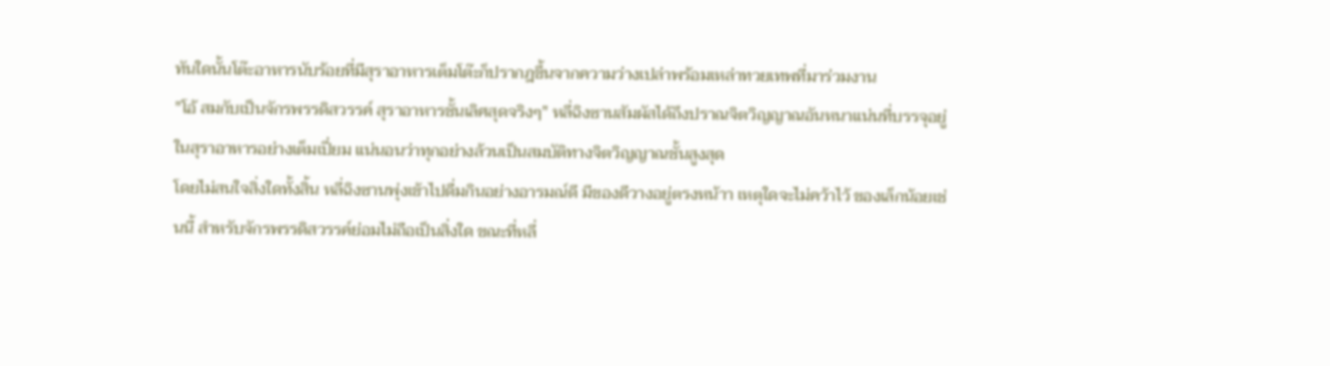ทันใดนั้นโต๊ะอาหารนับร้อยที่มีสุราอาหารเต็มโต๊ะก็ปรากฎขึ้นจากความว่างเปล่าพร้อมเหล่าทวยเทพที่มาร่วมงาน
"โอ้ สมกับเป็นจักรพรรดิสวรรค์ สุราอาหารชั้นเลิศสุดจริงๆ" หลี่ฉิงซานสัมผัสได้ถึงปราณจิตวิญญาณอันหนาแน่นที่บรรจุอยู่ในสุราอาหารอย่างเต็มเปี่ยม แน่นอนว่าทุกอย่างล้วนเป็นสมบัติทางจิตวิญญาณชั้นสูงสุด
โดยไม่สนใจสิ่งใดทั้งสิ้น หลี่ฉิงซานพุ่งเข้าไปดื่มกินอย่างอารมณ์ดี มีของดีวางอยู่ตรงหน้าา เหตุใดจะไม่คว้าไว้ ของเล็กน้อยเช่นนี้ สำหรับจักรพรรดิสวรรค์ย่อมไม่ถือเป็นสิ่งใด ขณะที่หลี่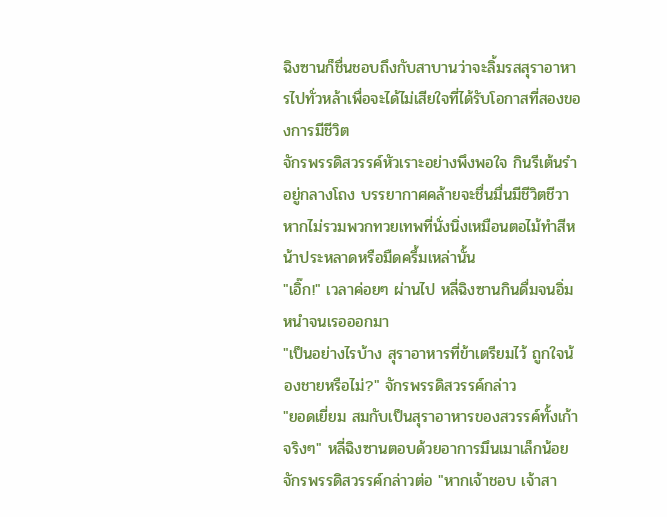ฉิงซานก็ชื่นชอบถึงกับสาบานว่าจะลิ้มรสสุราอาหารไปทั่วหล้าเพื่อจะได้ไม่เสียใจที่ได้รับโอกาสที่สองของการมีชีวิต
จักรพรรดิสวรรค์หัวเราะอย่างพึงพอใจ กินรีเต้นรำอยู่กลางโถง บรรยากาศคล้ายจะชื่นมื่นมีชีวิตชีวา หากไม่รวมพวกทวยเทพที่นั่งนิ่งเหมือนตอไม้ทำสีหน้าประหลาดหรือมืดครึ้มเหล่านั้น
"เอิ๊ก!" เวลาค่อยๆ ผ่านไป หลี่ฉิงซานกินดื่มจนอิ่มหนำจนเรอออกมา
"เป็นอย่างไรบ้าง สุราอาหารที่ข้าเตรียมไว้ ถูกใจน้องชายหรือไม่?" จักรพรรดิสวรรค์กล่าว
"ยอดเยี่ยม สมกับเป็นสุราอาหารของสวรรค์ทั้งเก้าจริงๆ" หลี่ฉิงซานตอบด้วยอาการมึนเมาเล็กน้อย
จักรพรรดิสวรรค์กล่าวต่อ "หากเจ้าชอบ เจ้าสา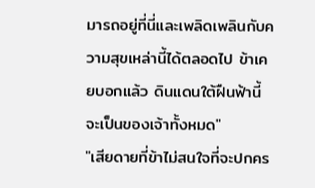มารถอยู่ที่นี่และเพลิดเพลินกับความสุขเหล่านี้ได้ตลอดไป ข้าเคยบอกแล้ว ดินแดนใต้ฝืนฟ้านี้จะเป็นของเจ้าทั้งหมด"
"เสียดายที่ข้าไม่สนใจที่จะปกคร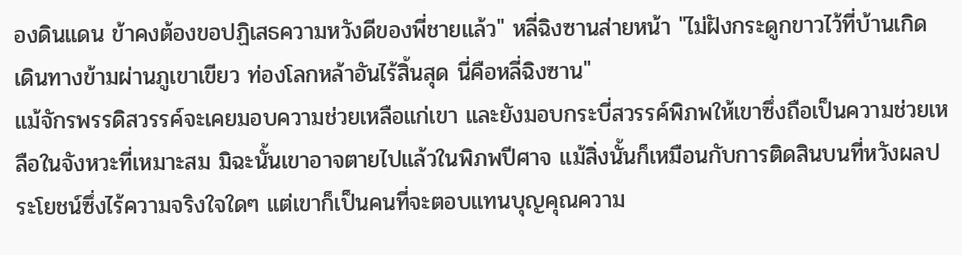องดินแดน ข้าคงต้องขอปฏิเสธความหวังดีของพี่ชายแล้ว" หลี่ฉิงซานส่ายหน้า "ไม่ฝังกระดูกขาวไว้ที่บ้านเกิด เดินทางข้ามผ่านภูเขาเขียว ท่องโลกหล้าอันไร้สิ้นสุด นี่คือหลี่ฉิงซาน"
แม้จักรพรรดิสวรรค์จะเคยมอบความช่วยเหลือแก่เขา และยังมอบกระบี่สวรรค์พิภพให้เขาซึ่งถือเป็นความช่วยเหลือในจังหวะที่เหมาะสม มิฉะนั้นเขาอาจตายไปแล้วในพิภพปีศาจ แม้สิ่งนั้นก็เหมือนกับการติดสินบนที่หวังผลประโยชน์ซึ่งไร้ความจริงใจใดๆ แต่เขาก็เป็นคนที่จะตอบแทนบุญคุณความ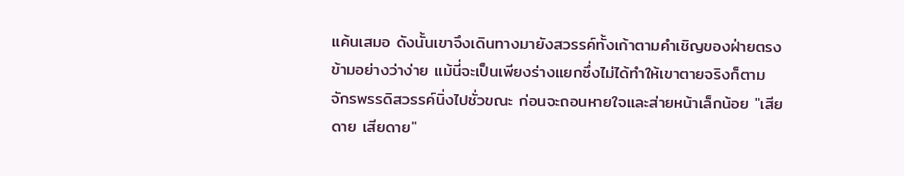แค้นเสมอ ดังนั้นเขาจึงเดินทางมายังสวรรค์ทั้งเก้าตามคำเชิญของฝ่ายตรงข้ามอย่างว่าง่าย แม้นี่จะเป็นเพียงร่างแยกซึ่งไม่ได้ทำให้เขาตายจริงก็ตาม
จักรพรรดิสวรรค์นิ่งไปชั่วขณะ ก่อนจะถอนหายใจและส่ายหน้าเล็กน้อย "เสียดาย เสียดาย"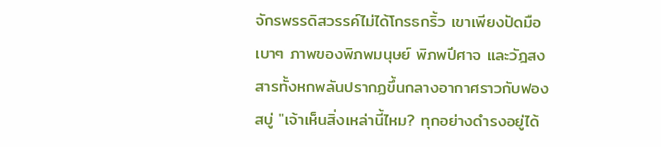จักรพรรดิสวรรค์ไม่ได้โกรธกริ้ว เขาเพียงปัดมือเบาๆ ภาพของพิภพมนุษย์ พิภพปีศาจ และวัฎสงสารทั้งหกพลันปรากฏขึ้นกลางอากาศราวกับฟองสบู่ "เจ้าเห็นสิ่งเหล่านี้ไหม? ทุกอย่างดำรงอยู่ได้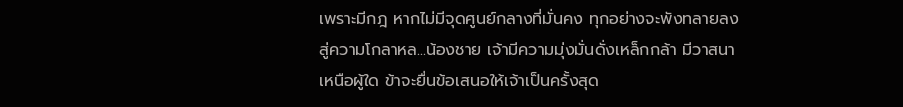เพราะมีกฎ หากไม่มีจุดศูนย์กลางที่มั่นคง ทุกอย่างจะพังทลายลงสู่ความโกลาหล...น้องชาย เจ้ามีความมุ่งมั่นดั่งเหล็กกล้า มีวาสนาเหนือผู้ใด ข้าจะยื่นข้อเสนอให้เจ้าเป็นครั้งสุด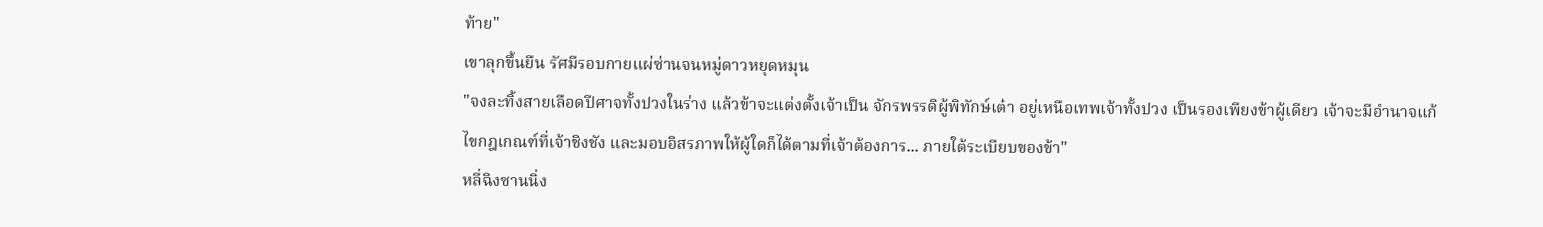ท้าย"
เขาลุกขึ้นยืน รัศมีรอบกายแผ่ซ่านจนหมู่ดาวหยุดหมุน
"จงละทิ้งสายเลือดปีศาจทั้งปวงในร่าง แล้วข้าจะแต่งตั้งเจ้าเป็น จักรพรรดิผู้พิทักษ์เต๋า อยู่เหนือเทพเจ้าทั้งปวง เป็นรองเพียงข้าผู้เดียว เจ้าจะมีอำนาจแก้ไขกฎเกณฑ์ที่เจ้าชิงชัง และมอบอิสรภาพให้ผู้ใดก็ได้ตามที่เจ้าต้องการ... ภายใต้ระเบียบของข้า"
หลี่ฉิงซานนิ่ง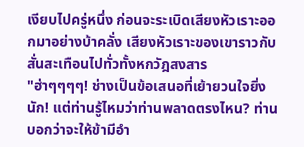เงียบไปครู่หนึ่ง ก่อนจะระเบิดเสียงหัวเราะออกมาอย่างบ้าคลั่ง เสียงหัวเราะของเขาราวกับสั่นสะเทือนไปทั่วทั้งหกวัฎสงสาร
"ฮ่าๆๆๆๆ! ช่างเป็นข้อเสนอที่เย้ายวนใจยิ่งนัก! แต่ท่านรู้ไหมว่าท่านพลาดตรงไหน? ท่านบอกว่าจะให้ข้ามีอำ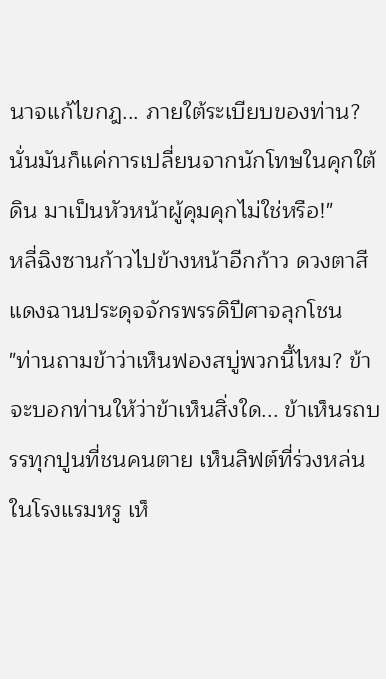นาจแก้ไขกฎ... ภายใต้ระเบียบของท่าน? นั่นมันก็แค่การเปลี่ยนจากนักโทษในคุกใต้ดิน มาเป็นหัวหน้าผู้คุมคุกไม่ใช่หรือ!"
หลี่ฉิงซานก้าวไปข้างหน้าอีกก้าว ดวงตาสีแดงฉานประดุจจักรพรรดิปีศาจลุกโชน
"ท่านถามข้าว่าเห็นฟองสบู่พวกนี้ไหม? ข้าจะบอกท่านให้ว่าข้าเห็นสิ่งใด... ข้าเห็นรถบรรทุกปูนที่ชนคนตาย เห็นลิฟต์ที่ร่วงหล่นในโรงแรมหรู เห็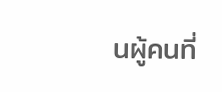นผู้คนที่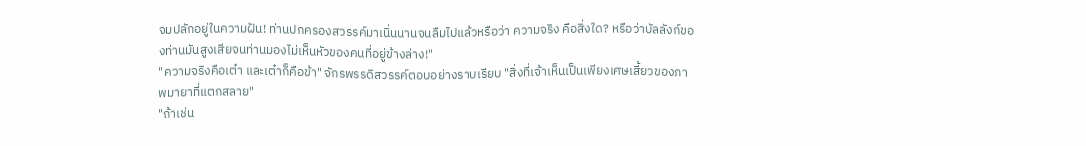จมปลักอยู่ในความฝัน! ท่านปกครองสวรรค์มาเนิ่นนานจนลืมไปแล้วหรือว่า ความจริง คือสิ่งใด? หรือว่าบัลลังก์ของท่านมันสูงเสียจนท่านมองไม่เห็นหัวของคนที่อยู่ข้างล่าง!"
"ความจริงคือเต๋า และเต๋าก็คือข้า" จักรพรรดิสวรรค์ตอบอย่างราบเรียบ "สิ่งที่เจ้าเห็นเป็นเพียงเศษเสี้ยวของภาพมายาที่แตกสลาย"
"ถ้าเช่น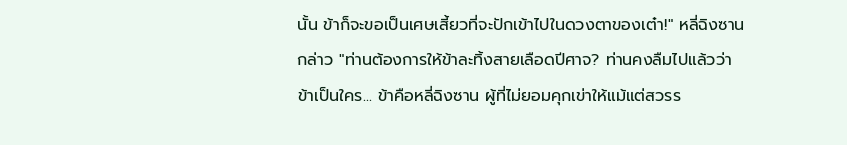นั้น ข้าก็จะขอเป็นเศษเสี้ยวที่จะปักเข้าไปในดวงตาของเต๋า!" หลี่ฉิงซานกล่าว "ท่านต้องการให้ข้าละทิ้งสายเลือดปีศาจ? ท่านคงลืมไปแล้วว่าข้าเป็นใคร... ข้าคือหลี่ฉิงซาน ผู้ที่ไม่ยอมคุกเข่าให้แม้แต่สวรร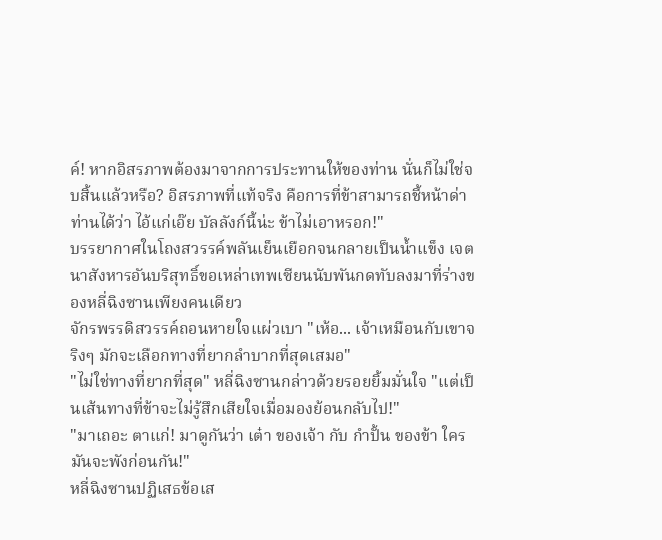ค์! หากอิสรภาพต้องมาจากการประทานให้ของท่าน นั่นก็ไม่ใช่จบสิ้นแล้วหรือ? อิสรภาพที่แท้จริง คือการที่ข้าสามารถชี้หน้าด่าท่านได้ว่า ไอ้แก่เอ๊ย บัลลังก์นี้น่ะ ข้าไม่เอาหรอก!"
บรรยากาศในโถงสวรรค์พลันเย็นเยือกจนกลายเป็นน้ำแข็ง เจตนาสังหารอันบริสุทธิ์ขอเหล่าเทพเซียนนับพันกดทับลงมาที่ร่างของหลี่ฉิงซานเพียงคนเดียว
จักรพรรดิสวรรค์ถอนหายใจแผ่วเบา "เห้อ... เจ้าเหมือนกับเขาจริงๆ มักจะเลือกทางที่ยากลำบากที่สุดเสมอ"
"ไม่ใช่ทางที่ยากที่สุด" หลี่ฉิงซานกล่าวด้วยรอยยิ้มมั่นใจ "แต่เป็นเส้นทางที่ข้าจะไม่รู้สึกเสียใจเมื่อมองย้อนกลับไป!"
"มาเถอะ ตาแก่! มาดูกันว่า เต๋า ของเจ้า กับ กำปั้น ของข้า ใครมันจะพังก่อนกัน!"
หลี่ฉิงซานปฏิเสธข้อเส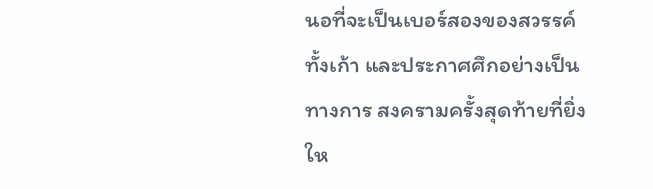นอที่จะเป็นเบอร์สองของสวรรค์ทั้งเก้า และประกาศศึกอย่างเป็นทางการ สงครามครั้งสุดท้ายที่ยิ่งให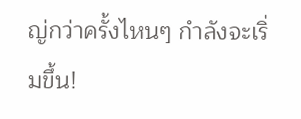ญ่กว่าครั้งไหนๆ กำลังจะเริ่มขึ้น!